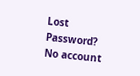Lost Password? No account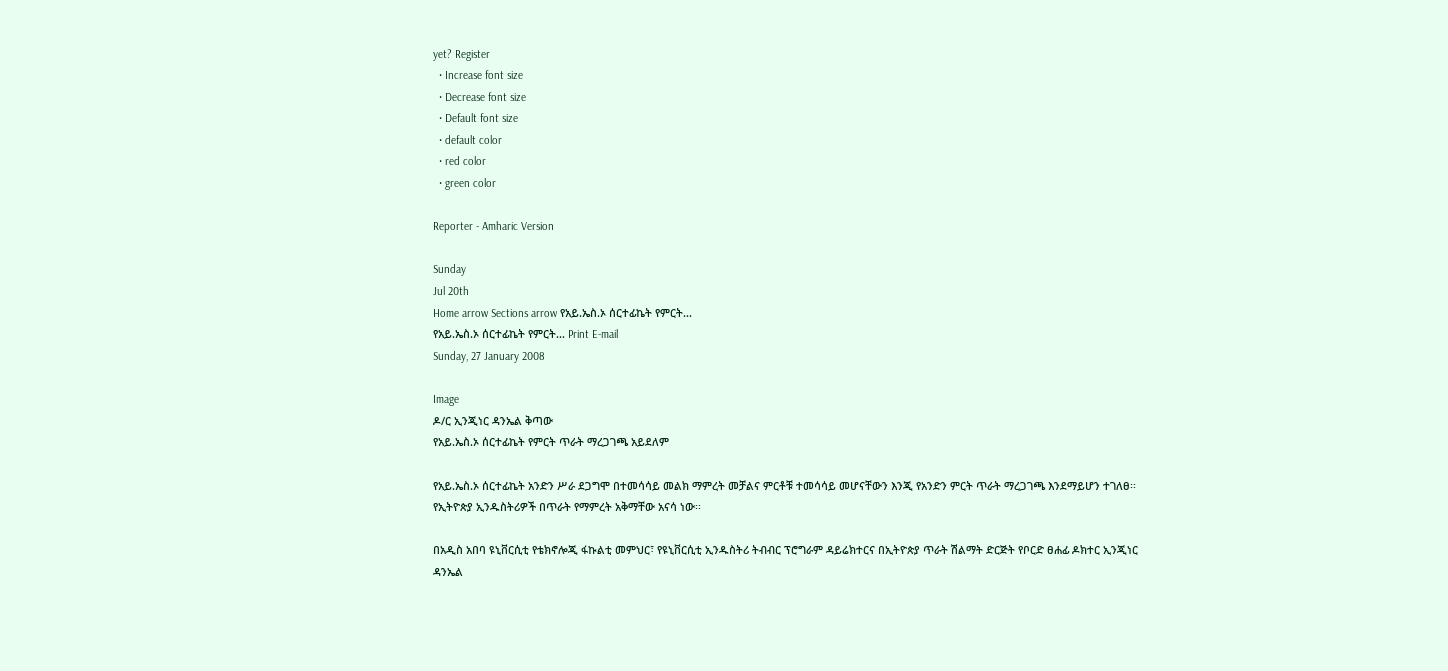yet? Register
  • Increase font size
  • Decrease font size
  • Default font size
  • default color
  • red color
  • green color

Reporter - Amharic Version

Sunday
Jul 20th
Home arrow Sections arrow የአይ.ኤስ.ኦ ሰርተፊኬት የምርት...
የአይ.ኤስ.ኦ ሰርተፊኬት የምርት... Print E-mail
Sunday, 27 January 2008

Image
ዶ/ር ኢንጂነር ዳንኤል ቅጣው
የአይ.ኤስ.ኦ ሰርተፊኬት የምርት ጥራት ማረጋገጫ አይደለም

የአይ.ኤስ.ኦ ሰርተፊኬት አንድን ሥራ ደጋግሞ በተመሳሳይ መልክ ማምረት መቻልና ምርቶቹ ተመሳሳይ መሆናቸውን እንጂ የአንድን ምርት ጥራት ማረጋገጫ እንደማይሆን ተገለፀ፡፡ የኢትዮጵያ ኢንዱስትሪዎች በጥራት የማምረት አቅማቸው አናሳ ነው፡፡

በአዲስ አበባ ዩኒቨርሲቲ የቴክኖሎጂ ፋኩልቲ መምህር፣ የዩኒቨርሲቲ ኢንዱስትሪ ትብብር ፕሮግራም ዳይሬክተርና በኢትዮጵያ ጥራት ሽልማት ድርጅት የቦርድ ፀሐፊ ዶክተር ኢንጂነር ዳንኤል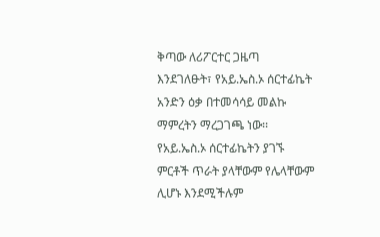ቅጣው ለሪፖርተር ጋዜጣ እንደገለፁት፣ የአይ.ኤስ.ኦ ሰርተፊኬት አንድን ዕቃ በተመሳሳይ መልኩ ማምረትን ማረጋገጫ ነው፡፡ የአይ.ኤስ.ኦ ሰርተፊኬትን ያገኙ ምርቶች ጥራት ያላቸውም የሌላቸውም ሊሆኑ እንደሚችሉም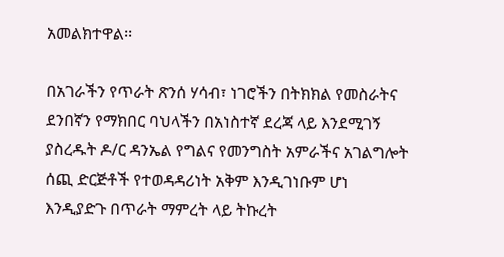አመልክተዋል፡፡

በአገራችን የጥራት ጽንሰ ሃሳብ፣ ነገሮችን በትክክል የመስራትና ደንበኛን የማክበር ባህላችን በአነስተኛ ደረጃ ላይ እንደሚገኝ ያስረዱት ዶ/ር ዳንኤል የግልና የመንግስት አምራችና አገልግሎት ሰጪ ድርጅቶች የተወዳዳሪነት አቅም እንዲገነቡም ሆነ እንዲያድጉ በጥራት ማምረት ላይ ትኩረት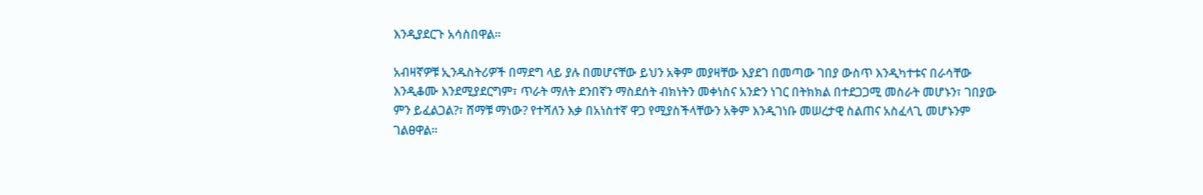እንዲያደርጉ አሳስበዋል፡፡

አብዛኛዎቹ ኢንዱስትሪዎች በማደግ ላይ ያሉ በመሆናቸው ይህን አቅም መያዛቸው እያደገ በመጣው ገበያ ውስጥ እንዲካተቱና በራሳቸው እንዲቆሙ እንደሚያደርግም፣ ጥራት ማለት ደንበኛን ማስደሰት ብክነትን መቀነስና አንድን ነገር በትክክል በተደጋጋሚ መስራት መሆኑን፣ ገበያው ምን ይፈልጋል?፣ ሸማቹ ማነው? የተሻለን እቃ በአነስተኛ ዋጋ የሚያስችላቸውን አቅም እንዲገነቡ መሠረታዊ ስልጠና አስፈላጊ መሆኑንም ገልፀዋል፡፡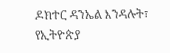ዶክተር ዳንኤል እንዳሉት፣ የኢትዮጵያ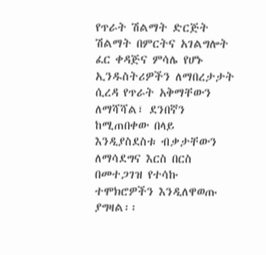የጥራት ሽልማት ድርጅት ሽልማት በምርትና አገልግሎት ፈር ቀዳጅና ምሳሌ የሆኑ ኢንዱስትሪዎችን ለማበረታታት ሲረዳ የጥራት አቅማቸውን ለማሻሻል፣ ደንበኛን ከሚጠበቀው በላይ እንዲያስደስቱ ብቃታቸውን ለማሳደግና እርስ በርስ በመተጋገዝ የተሳኩ ተሞክሮዎችን እንዲለዋወጡ ያግዛል፡፡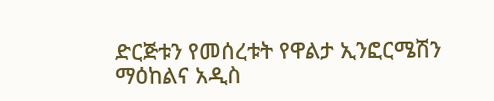ድርጅቱን የመሰረቱት የዋልታ ኢንፎርሜሽን ማዕከልና አዲስ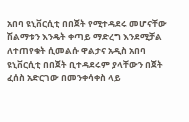አበባ ዩኒቨርሲቲ በበጀት የሚተዳደሩ መሆናቸው ሽልማቱን እንዴት ቀጣይ ማድረግ እንደሚቻል ለተጠየቁት ሲመልሱ ዋልታና አዲስ አበባ ዩኒቨርሲቲ በበጀት ቢተዳደሩም ያላቸውን በጀት ፈሰስ አድርገው በመንቀሳቀስ ላይ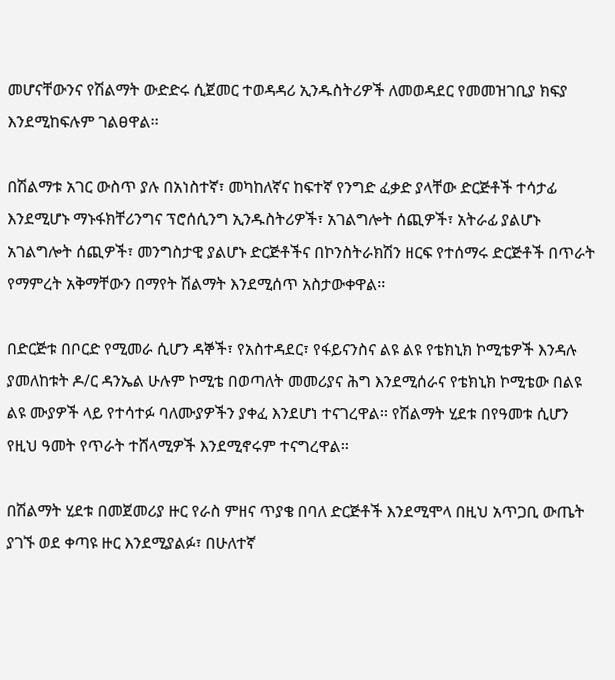መሆናቸውንና የሽልማት ውድድሩ ሲጀመር ተወዳዳሪ ኢንዱስትሪዎች ለመወዳደር የመመዝገቢያ ክፍያ እንደሚከፍሉም ገልፀዋል፡፡

በሽልማቱ አገር ውስጥ ያሉ በአነስተኛ፣ መካከለኛና ከፍተኛ የንግድ ፈቃድ ያላቸው ድርጅቶች ተሳታፊ እንደሚሆኑ ማኑፋክቸሪንግና ፕሮሰሲንግ ኢንዱስትሪዎች፣ አገልግሎት ሰጪዎች፣ አትራፊ ያልሆኑ አገልግሎት ሰጪዎች፣ መንግስታዊ ያልሆኑ ድርጅቶችና በኮንስትራክሽን ዘርፍ የተሰማሩ ድርጅቶች በጥራት የማምረት አቅማቸውን በማየት ሽልማት እንደሚሰጥ አስታውቀዋል፡፡

በድርጅቱ በቦርድ የሚመራ ሲሆን ዳኞች፣ የአስተዳደር፣ የፋይናንስና ልዩ ልዩ የቴክኒክ ኮሚቴዎች እንዳሉ ያመለከቱት ዶ/ር ዳንኤል ሁሉም ኮሚቴ በወጣለት መመሪያና ሕግ እንደሚሰራና የቴክኒክ ኮሚቴው በልዩ ልዩ ሙያዎች ላይ የተሳተፉ ባለሙያዎችን ያቀፈ እንደሆነ ተናገረዋል፡፡ የሽልማት ሂደቱ በየዓመቱ ሲሆን የዚህ ዓመት የጥራት ተሸላሚዎች እንደሚኖሩም ተናግረዋል፡፡

በሽልማት ሂደቱ በመጀመሪያ ዙር የራስ ምዘና ጥያቄ በባለ ድርጅቶች እንደሚሞላ በዚህ አጥጋቢ ውጤት ያገኙ ወደ ቀጣዩ ዙር እንደሚያልፉ፣ በሁለተኛ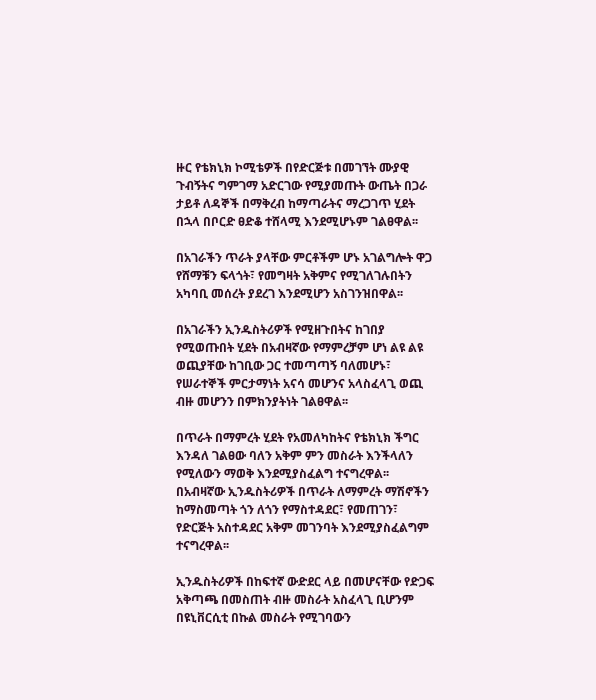ዙር የቴክኒክ ኮሚቴዎች በየድርጅቱ በመገኘት ሙያዊ ጉብኝትና ግምገማ አድርገው የሚያመጡት ውጤት በጋራ ታይቶ ለዳኞች በማቅረብ ከማጣራትና ማረጋገጥ ሂደት በኋላ በቦርድ ፀድቆ ተሸላሚ እንደሚሆኑም ገልፀዋል፡፡

በአገራችን ጥራት ያላቸው ምርቶችም ሆኑ አገልግሎት ዋጋ የሸማቹን ፍላጎት፣ የመግዛት አቅምና የሚገለገሉበትን አካባቢ መሰረት ያደረገ እንደሚሆን አስገንዝበዋል፡፡

በአገራችን ኢንዱስትሪዎች የሚዘጉበትና ከገበያ የሚወጡበት ሂደት በአብዛኛው የማምረቻም ሆነ ልዩ ልዩ ወጪያቸው ከገቢው ጋር ተመጣጣኝ ባለመሆኑ፣ የሠራተኞች ምርታማነት አናሳ መሆንና አላስፈላጊ ወጪ ብዙ መሆንን በምክንያትነት ገልፀዋል፡፡

በጥራት በማምረት ሂደት የአመለካከትና የቴክኒክ ችግር እንዳለ ገልፀው ባለን አቅም ምን መስራት እንችላለን የሚለውን ማወቅ እንደሚያስፈልግ ተናግረዋል፡፡ በአብዛኛው ኢንዱስትሪዎች በጥራት ለማምረት ማሽኖችን ከማስመጣት ጎን ለጎን የማስተዳደር፣ የመጠገን፣ የድርጅት አስተዳደር አቅም መገንባት እንደሚያስፈልግም ተናግረዋል፡፡

ኢንዱስትሪዎች በከፍተኛ ውድደር ላይ በመሆናቸው የድጋፍ አቅጣጫ በመስጠት ብዙ መስራት አስፈላጊ ቢሆንም በዩኒቨርሲቲ በኩል መስራት የሚገባውን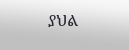ያህል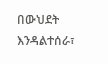በውህደት እንዳልተሰራ፣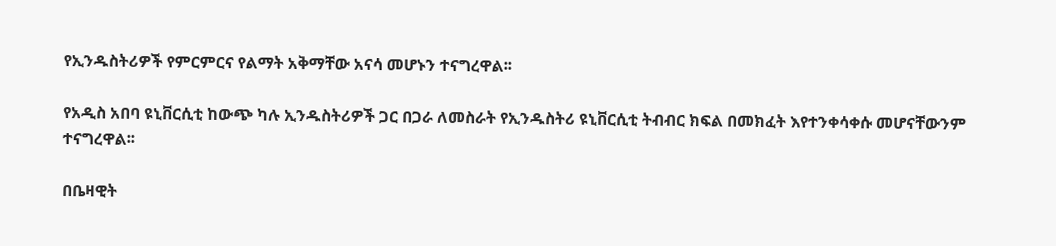የኢንዱስትሪዎች የምርምርና የልማት አቅማቸው አናሳ መሆኑን ተናግረዋል፡፡

የአዲስ አበባ ዩኒቨርሲቲ ከውጭ ካሉ ኢንዱስትሪዎች ጋር በጋራ ለመስራት የኢንዱስትሪ ዩኒቨርሲቲ ትብብር ክፍል በመክፈት እየተንቀሳቀሱ መሆናቸውንም ተናግረዋል፡፡

በቤዛዊት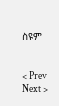ስዩም


< Prev   Next >